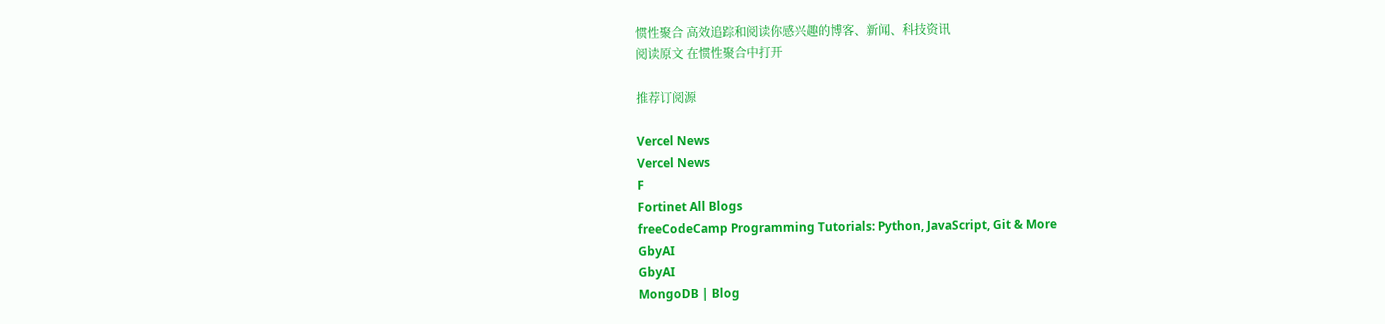惯性聚合 高效追踪和阅读你感兴趣的博客、新闻、科技资讯
阅读原文 在惯性聚合中打开

推荐订阅源

Vercel News
Vercel News
F
Fortinet All Blogs
freeCodeCamp Programming Tutorials: Python, JavaScript, Git & More
GbyAI
GbyAI
MongoDB | Blog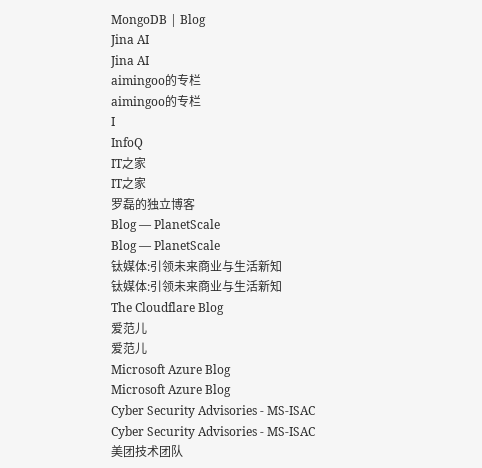MongoDB | Blog
Jina AI
Jina AI
aimingoo的专栏
aimingoo的专栏
I
InfoQ
IT之家
IT之家
罗磊的独立博客
Blog — PlanetScale
Blog — PlanetScale
钛媒体:引领未来商业与生活新知
钛媒体:引领未来商业与生活新知
The Cloudflare Blog
爱范儿
爱范儿
Microsoft Azure Blog
Microsoft Azure Blog
Cyber Security Advisories - MS-ISAC
Cyber Security Advisories - MS-ISAC
美团技术团队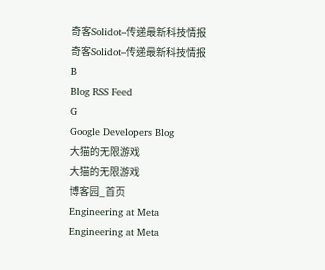奇客Solidot–传递最新科技情报
奇客Solidot–传递最新科技情报
B
Blog RSS Feed
G
Google Developers Blog
大猫的无限游戏
大猫的无限游戏
博客园_首页
Engineering at Meta
Engineering at Meta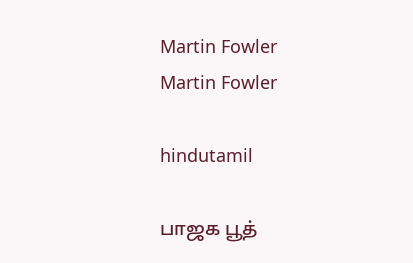Martin Fowler
Martin Fowler

hindutamil

பாஜக பூத்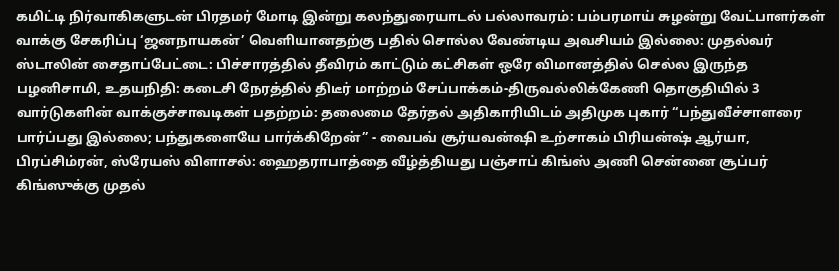கமிட்டி நிர்வாகிகளுடன் பிரதமர் மோடி இன்று கலந்துரையாடல் பல்லாவரம்: பம்பரமாய் சுழன்று வேட்பாளர்கள் வாக்கு சேகரிப்பு ‘ஜனநாயகன்’ வெளியானதற்கு பதில் சொல்ல வேண்டிய அவசியம் இல்லை: முதல்வர் ஸ்டாலின் சைதாப்பேட்டை: பிச்சாரத்தில் தீவிரம் காட்டும் கட்சிகள் ஒரே விமானத்தில் செல்ல இருந்த பழனிசாமி, உதயநிதி: கடைசி நேரத்தில் திடீர் மாற்றம் சேப்பாக்கம்-திருவல்லிக்கேணி தொகுதியில் 3 வார்டுகளின் வாக்குச்சாவடிகள் பதற்றம்: தலைமை தேர்தல் அதிகாரியிடம் அதிமுக புகார் “பந்துவீச்சாளரை பார்ப்பது இல்லை; பந்துகளையே பார்க்கிறேன்” - வைபவ் சூர்யவன்ஷி உற்சாகம் பிரியன்ஷ் ஆர்யா, பிரப்சிம்ரன், ஸ்ரேயஸ் விளாசல்: ஹைதராபாத்தை வீழ்த்தியது பஞ்சாப் கிங்ஸ் அணி சென்னை சூப்பர் கிங்ஸுக்கு முதல்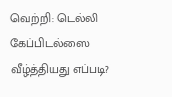வெற்றி: டெல்லி கேப்பிடல்ஸை வீழ்த்தியது எப்படி?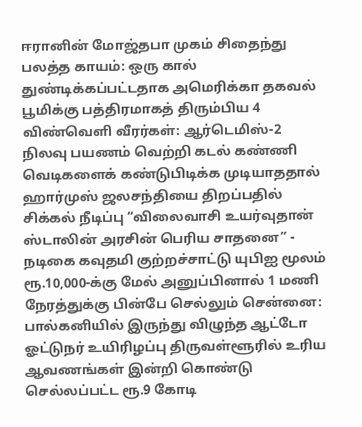ஈரானின் மோஜ்தபா முகம் சிதைந்து பலத்த காயம்: ஒரு கால் துண்டிக்கப்பட்டதாக அமெரிக்கா தகவல் பூமிக்கு பத்திரமாகத் திரும்பிய 4 விண்வெளி வீரர்கள்: ஆர்டெமிஸ்-2 நிலவு பயணம் வெற்றி கடல் கண்ணி வெடிகளைக் கண்டுபிடிக்க முடியாததால் ஹார்முஸ் ஜலசந்தியை திறப்பதில் சிக்கல் நீடிப்பு “விலைவாசி உயர்வுதான் ஸ்டாலின் அரசின் பெரிய சாதனை” - நடிகை கவுதமி குற்றச்சாட்டு யுபிஐ மூலம் ரூ.10,000-க்கு மேல் அனுப்பினால் 1 மணி நேரத்துக்கு பின்பே செல்லும் சென்னை: பால்கனியில் இருந்து விழுந்த ஆட்டோ ஓட்டுநர் உயிரிழப்பு திருவள்ளூரில் உரிய ஆவணங்கள் இன்றி கொண்டு செல்லப்பட்ட ரூ.9 கோடி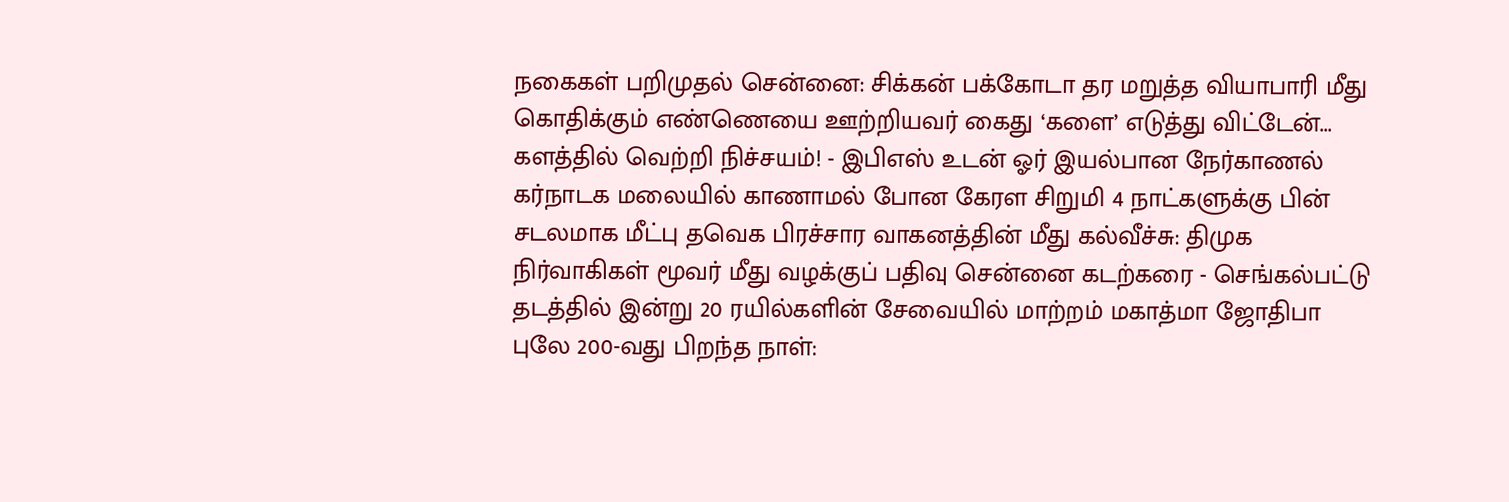நகைகள் பறிமுதல் சென்னை: சிக்கன் பக்கோடா தர மறுத்த வியாபாரி மீது கொதிக்கும் எண்ணெயை ஊற்றியவர் கைது ‘களை’ எடுத்து விட்டேன்... களத்தில் வெற்றி நிச்சயம்! - இபிஎஸ் உடன் ஓர் இயல்பான நேர்காணல் கர்நாடக மலையில் காணாமல் போன கேரள சிறுமி 4 நாட்களுக்கு பின் சடலமாக மீட்பு தவெக பிரச்சார வாகனத்தின் மீது கல்வீச்சு: திமுக நிர்வாகிகள் மூவர் மீது வழக்குப் பதிவு சென்னை கடற்கரை - செங்கல்பட்டு தடத்தில் இன்று 20 ரயில்களின் சேவையில் மாற்றம் மகாத்மா ஜோதிபா புலே 200-வது பிறந்த நாள்: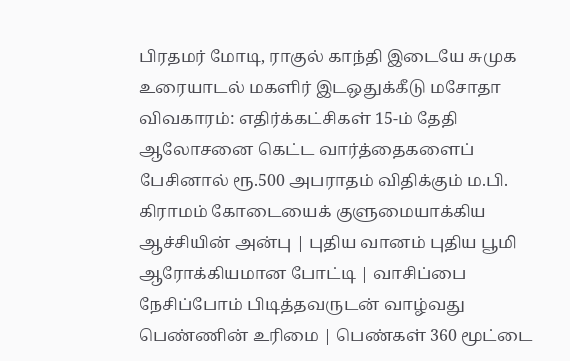பிரதமர் மோடி, ராகுல் காந்தி இடையே சுமுக உரையாடல் மகளிர் இடஒதுக்கீடு மசோதா விவகாரம்: எதிர்க்கட்சிகள் 15-ம் தேதி ஆலோசனை கெட்ட வார்த்தைகளைப் பேசினால் ரூ.500 அபராதம் விதிக்கும் ம.பி. கிராமம் கோடையைக் குளுமையாக்கிய ஆச்சியின் அன்பு | புதிய வானம் புதிய பூமி ஆரோக்கியமான போட்டி | வாசிப்பை நேசிப்போம் பிடித்தவருடன் வாழ்வது பெண்ணின் உரிமை | பெண்கள் 360 மூட்டை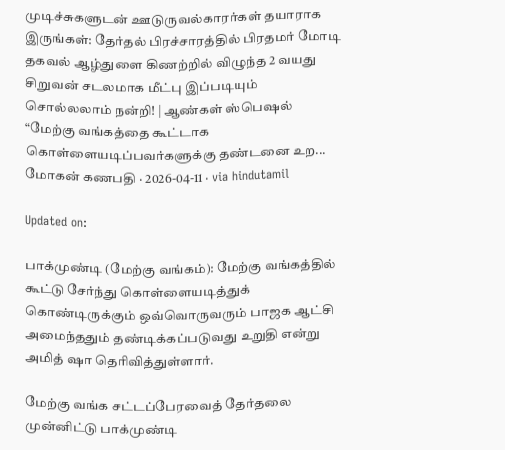முடிச்சுகளுடன் ஊடுருவல்காரர்கள் தயாராக இருங்கள்: தேர்தல் பிரச்சாரத்தில் பிரதமர் மோடி தகவல் ஆழ்துளை கிணற்றில் விழுந்த 2 வயது சிறுவன் சடலமாக மீட்பு இப்படியும் சொல்லலாம் நன்றி! | ஆண்கள் ஸ்பெஷல்
“மேற்கு வங்கத்தை கூட்டாக கொள்ளையடிப்பவர்களுக்கு தண்டனை உற...
மோகன் கணபதி · 2026-04-11 · via hindutamil

Updated on:

பாக்முண்டி (மேற்கு வங்கம்): மேற்கு வங்கத்தில் கூட்டு சேர்ந்து கொள்ளையடித்துக் கொண்டிருக்கும் ஒவ்வொருவரும் பாஜக ஆட்சி அமைந்ததும் தண்டிக்கப்படுவது உறுதி என்று அமித் ஷா தெரிவித்துள்ளார்.

மேற்கு வங்க சட்டப்பேரவைத் தேர்தலை முன்னிட்டு பாக்முண்டி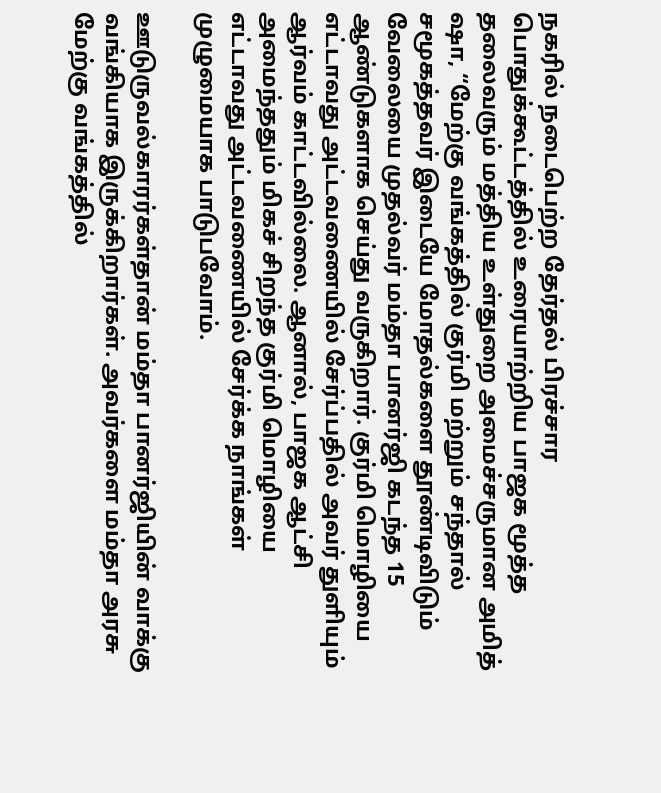நகரில் நடைபெற்ற தேர்தல் பிரச்சார பொதுக்கூட்டத்தில் உரையாற்றிய பாஜக மூத்த தலைவரும் மத்திய உள்துறை அமைச்சருமான அமித் ஷா, “மேற்கு வங்கத்தில் குர்மி மற்றும் சந்தால் சமூகத்தவர் இடையே மோதல்களை தூண்டிவிடும் வேலையை முதல்வர் மம்தா பானர்ஜி கடந்த 15 ஆண்டுகளாக செய்து வருகிறார். குர்மி மொழியை எட்டாவது அட்டவணையில் சேர்ப்பதில் அவர் துளியும் ஆர்வம் காட்டவில்லை. ஆனால், பாஜக ஆட்சி அமைந்ததும் மிகச் சிறந்த குர்மி மொழியை எட்டாவது அட்டவணையில் சேர்க்க நாங்கள் முழுமையாக பாடுபவோம்.

ஊடுருவல்காரர்கள்தான் மம்தா பானர்ஜியின் வாக்கு வங்கியாக இருக்கிறார்கள். அவர்களை மம்தா அரசு மேற்கு வங்கத்தில்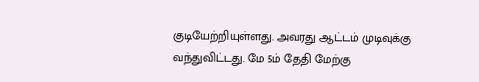குடியேற்றியுள்ளது. அவரது ஆட்டம் முடிவுக்கு வந்துவிட்டது. மே 5ம் தேதி மேற்கு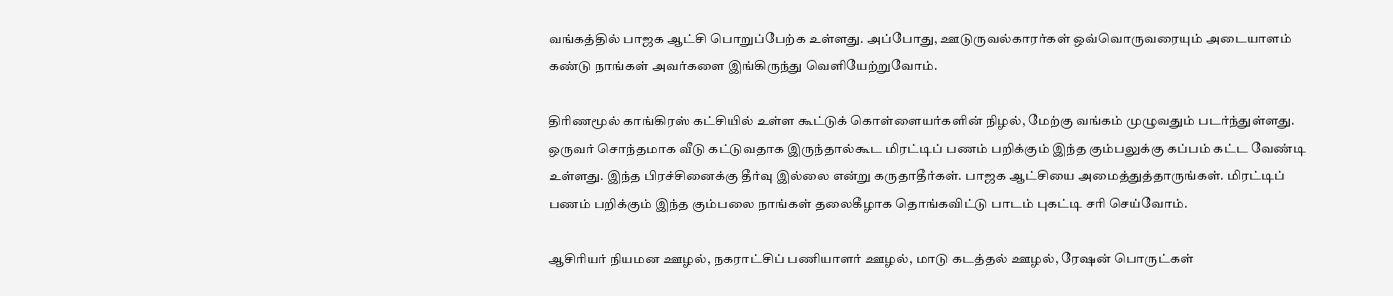வங்கத்தில் பாஜக ஆட்சி பொறுப்பேற்க உள்ளது. அப்போது, ஊடுருவல்காரர்கள் ஒவ்வொருவரையும் அடையாளம் கண்டு நாங்கள் அவர்களை இங்கிருந்து வெளியேற்றுவோம்.

திரிணமூல் காங்கிரஸ் கட்சியில் உள்ள கூட்டுக் கொள்ளையர்களின் நிழல், மேற்கு வங்கம் முழுவதும் படர்ந்துள்ளது. ஒருவர் சொந்தமாக வீடு கட்டுவதாக இருந்தால்கூட மிரட்டிப் பணம் பறிக்கும் இந்த கும்பலுக்கு கப்பம் கட்ட வேண்டி உள்ளது. இந்த பிரச்சினைக்கு தீர்வு இல்லை என்று கருதாதீர்கள். பாஜக ஆட்சியை அமைத்துத்தாருங்கள். மிரட்டிப் பணம் பறிக்கும் இந்த கும்பலை நாங்கள் தலைகீழாக தொங்கவிட்டு பாடம் புகட்டி சரி செய்வோம்.

ஆசிரியர் நியமன ஊழல், நகராட்சிப் பணியாளர் ஊழல், மாடு கடத்தல் ஊழல், ரேஷன் பொருட்கள்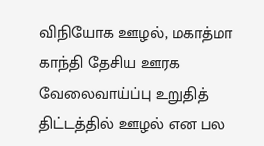விநியோக ஊழல், மகாத்மா காந்தி தேசிய ஊரக வேலைவாய்ப்பு உறுதித் திட்டத்தில் ஊழல் என பல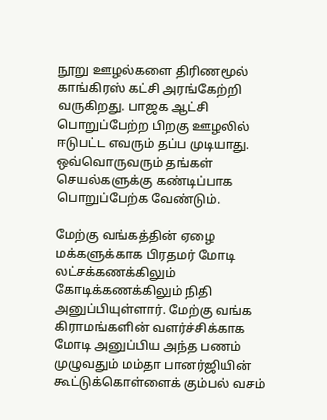நூறு ஊழல்களை திரிணமூல் காங்கிரஸ் கட்சி அரங்கேற்றி வருகிறது. பாஜக ஆட்சி பொறுப்பேற்ற பிறகு ஊழலில் ஈடுபட்ட எவரும் தப்ப முடியாது. ஒவ்வொருவரும் தங்கள் செயல்களுக்கு கண்டிப்பாக பொறுப்பேற்க வேண்டும்.

மேற்கு வங்கத்தின் ஏழை மக்களுக்காக பிரதமர் மோடி லட்சக்கணக்கிலும் கோடிக்கணக்கிலும் நிதி அனுப்பியுள்ளார். மேற்கு வங்க கிராமங்களின் வளர்ச்சிக்காக மோடி அனுப்பிய அந்த பணம் முழுவதும் மம்தா பானர்ஜியின் கூட்டுக்கொள்ளைக் கும்பல் வசம்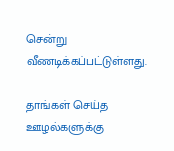சென்று வீணடிக்கப்பட்டுள்ளது.

தாங்கள் செய்த ஊழல்களுக்கு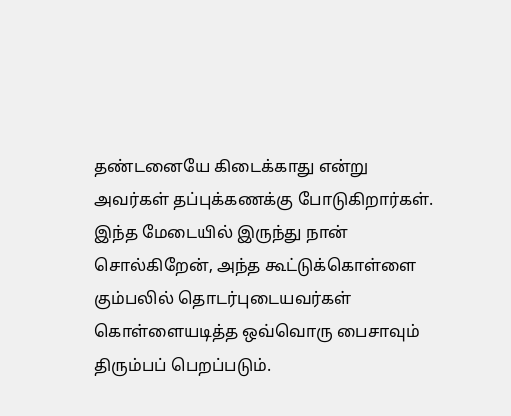தண்டனையே கிடைக்காது என்று அவர்கள் தப்புக்கணக்கு போடுகிறார்கள். இந்த மேடையில் இருந்து நான் சொல்கிறேன், அந்த கூட்டுக்கொள்ளை கும்பலில் தொடர்புடையவர்கள் கொள்ளையடித்த ஒவ்வொரு பைசாவும் திரும்பப் பெறப்படும்.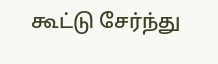கூட்டு சேர்ந்து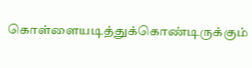கொள்ளையடித்துக்கொண்டிருக்கும்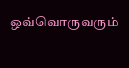ஒவ்வொருவரும்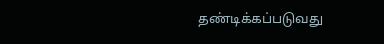தண்டிக்கப்படுவது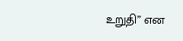உறுதி” என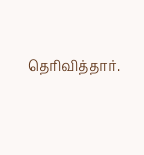தெரிவித்தார்.